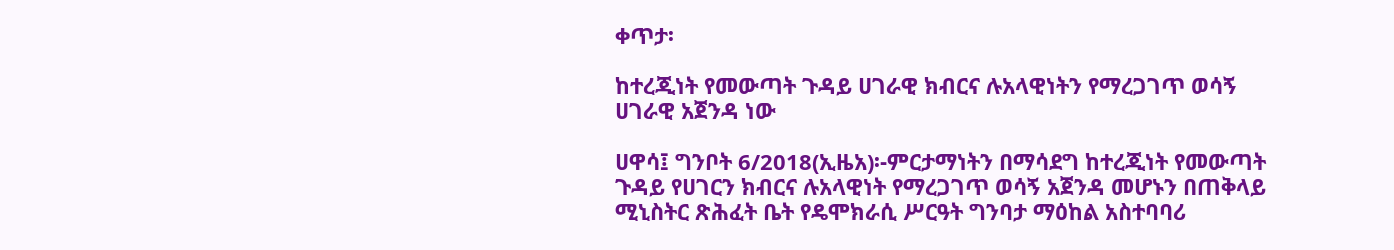ቀጥታ፡

ከተረጂነት የመውጣት ጉዳይ ሀገራዊ ክብርና ሉአላዊነትን የማረጋገጥ ወሳኝ ሀገራዊ አጀንዳ ነው

ሀዋሳ፤ ግንቦት 6/2018(ኢዜአ)፡-ምርታማነትን በማሳደግ ከተረጂነት የመውጣት ጉዳይ የሀገርን ክብርና ሉአላዊነት የማረጋገጥ ወሳኝ አጀንዳ መሆኑን በጠቅላይ ሚኒስትር ጽሕፈት ቤት የዴሞክራሲ ሥርዓት ግንባታ ማዕከል አስተባባሪ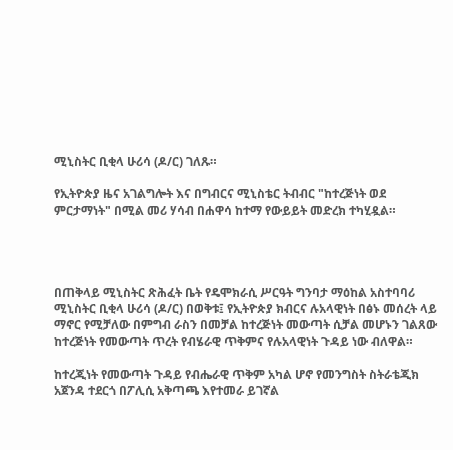ሚኒስትር ቢቂላ ሁሪሳ (ዶ/ር) ገለጹ።

የኢትዮጵያ ዜና አገልግሎት እና በግብርና ሚኒስቴር ትብብር "ከተረጅነት ወደ ምርታማነት" በሚል መሪ ሃሳብ በሐዋሳ ከተማ የውይይት መድረክ ተካሂዷል።




በጠቅላይ ሚኒስትር ጽሕፈት ቤት የዴሞክራሲ ሥርዓት ግንባታ ማዕከል አስተባባሪ ሚኒስትር ቢቂላ ሁሪሳ (ዶ/ር) በወቅቱ፤ የኢትዮጵያ ክብርና ሉአላዊነት በፅኑ መሰረት ላይ ማኖር የሚቻለው በምግብ ራስን በመቻል ከተረጅነት መውጣት ሲቻል መሆኑን ገልጸው ከተረጅነት የመውጣት ጥረት የብሄራዊ ጥቅምና የሉአላዊነት ጉዳይ ነው ብለዋል።

ከተረጂነት የመውጣት ጉዳይ የብሔራዊ ጥቅም አካል ሆኖ የመንግስት ስትራቴጂክ አጀንዳ ተደርጎ በፖሊሲ አቅጣጫ እየተመራ ይገኛል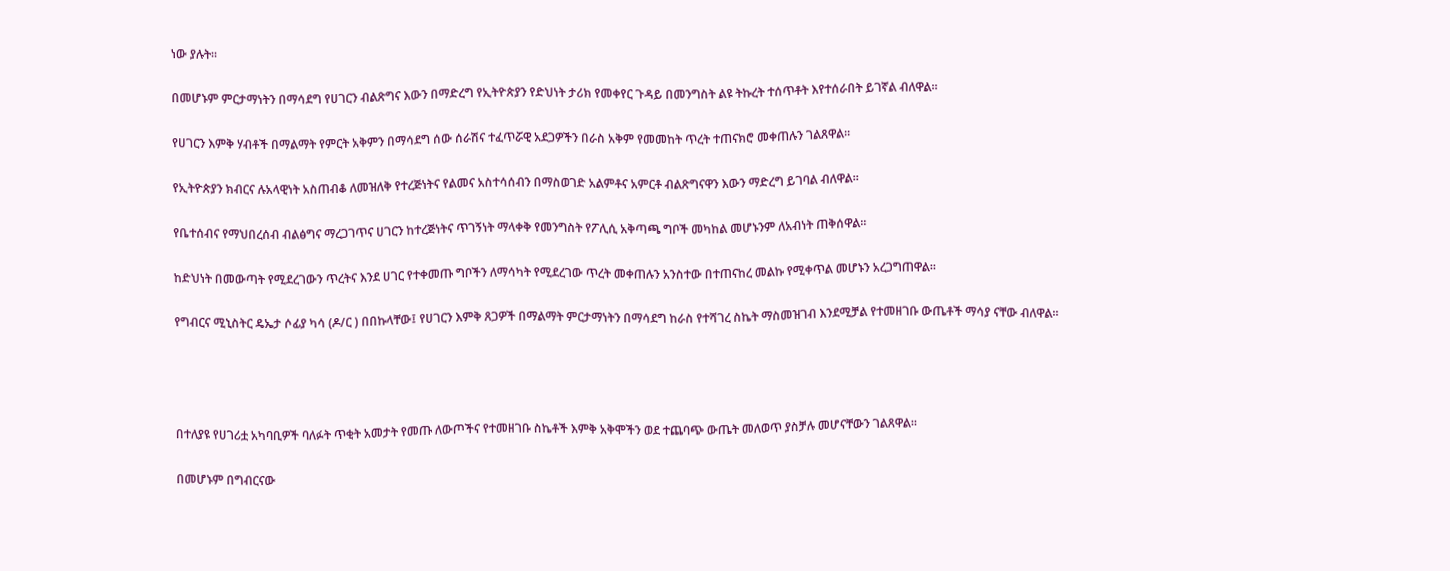ነው ያሉት።

በመሆኑም ምርታማነትን በማሳደግ የሀገርን ብልጽግና እውን በማድረግ የኢትዮጵያን የድህነት ታሪክ የመቀየር ጉዳይ በመንግስት ልዩ ትኩረት ተሰጥቶት እየተሰራበት ይገኛል ብለዋል።

የሀገርን እምቅ ሃብቶች በማልማት የምርት አቅምን በማሳደግ ሰው ሰራሽና ተፈጥሯዊ አደጋዎችን በራስ አቅም የመመከት ጥረት ተጠናክሮ መቀጠሉን ገልጸዋል።

የኢትዮጵያን ክብርና ሉአላዊነት አስጠብቆ ለመዝለቅ የተረጅነትና የልመና አስተሳሰብን በማስወገድ አልምቶና አምርቶ ብልጽግናዋን እውን ማድረግ ይገባል ብለዋል።

የቤተሰብና የማህበረሰብ ብልፅግና ማረጋገጥና ሀገርን ከተረጅነትና ጥገኝነት ማላቀቅ የመንግስት የፖሊሲ አቅጣጫ ግቦች መካከል መሆኑንም ለአብነት ጠቅሰዋል።

ከድህነት በመውጣት የሚደረገውን ጥረትና እንደ ሀገር የተቀመጡ ግቦችን ለማሳካት የሚደረገው ጥረት መቀጠሉን አንስተው በተጠናከረ መልኩ የሚቀጥል መሆኑን አረጋግጠዋል።

የግብርና ሚኒስትር ዴኤታ ሶፊያ ካሳ (ዶ/ር ) በበኩላቸው፤ የሀገርን እምቅ ጸጋዎች በማልማት ምርታማነትን በማሳደግ ከራስ የተሻገረ ስኬት ማስመዝገብ እንደሚቻል የተመዘገቡ ውጤቶች ማሳያ ናቸው ብለዋል።




በተለያዩ የሀገሪቷ አካባቢዎች ባለፉት ጥቂት አመታት የመጡ ለውጦችና የተመዘገቡ ስኬቶች እምቅ አቅሞችን ወደ ተጨባጭ ውጤት መለወጥ ያስቻሉ መሆናቸውን ገልጸዋል።

በመሆኑም በግብርናው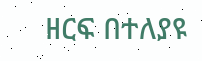ዘርፍ በተለያዩ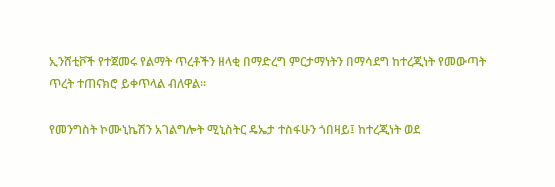ኢንሸቲቮች የተጀመሩ የልማት ጥረቶችን ዘላቂ በማድረግ ምርታማነትን በማሳደግ ከተረጂነት የመውጣት ጥረት ተጠናክሮ ይቀጥላል ብለዋል።

የመንግስት ኮሙኒኬሽን አገልግሎት ሚኒስትር ዴኤታ ተስፋሁን ጎበዛይ፤ ከተረጂነት ወደ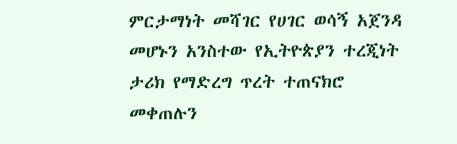ምርታማነት መሻገር የሀገር ወሳኝ አጀንዳ መሆኑን አንስተው የኢትዮጵያን ተረጂነት ታሪክ የማድረግ ጥረት ተጠናክሮ መቀጠሉን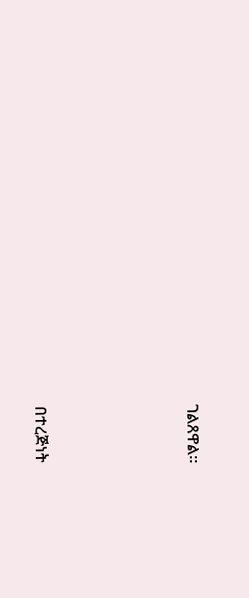ገልጸዋል።




በተረጅነት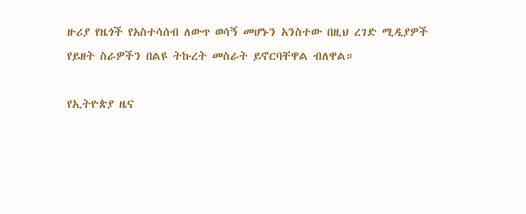ዙሪያ የዜጎች የአስተሳሰብ ለውጥ ወሳኝ መሆኑን አንስተው በዚህ ረገድ ሚዲያዎች የይዘት ስራዎችን በልዩ ትኩረት መስራት ይኖርባቸዋል ብለዋል።

የኢትዮጵያ ዜና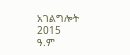አገልግሎት
2015
ዓ.ም